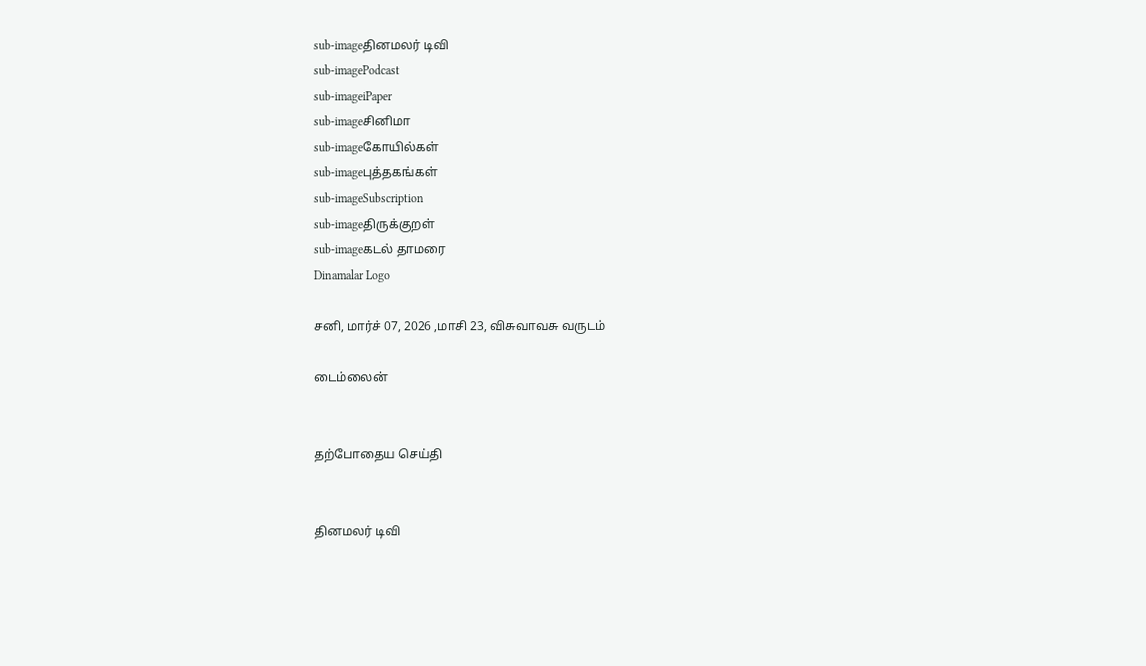sub-imageதினமலர் டிவி
sub-imagePodcast
sub-imageiPaper
sub-imageசினிமா
sub-imageகோயில்கள்
sub-imageபுத்தகங்கள்
sub-imageSubscription
sub-imageதிருக்குறள்
sub-imageகடல் தாமரை
Dinamalar Logo

சனி, மார்ச் 07, 2026 ,மாசி 23, விசுவாவசு வருடம்

டைம்லைன்


தற்போதைய செய்தி


தினமலர் டிவி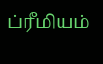ப்ரீமியம்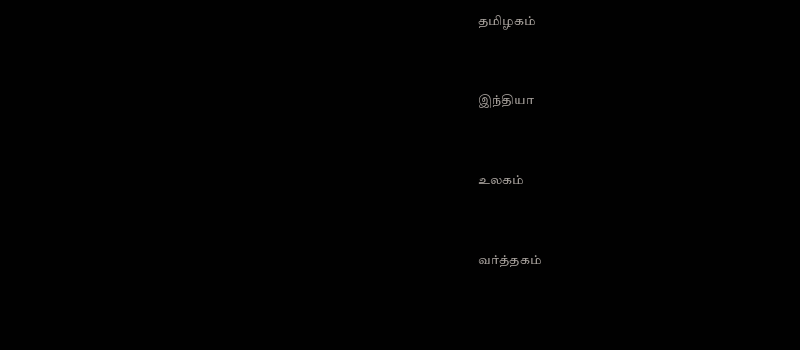தமிழகம்


இந்தியா


உலகம்


வர்த்தகம்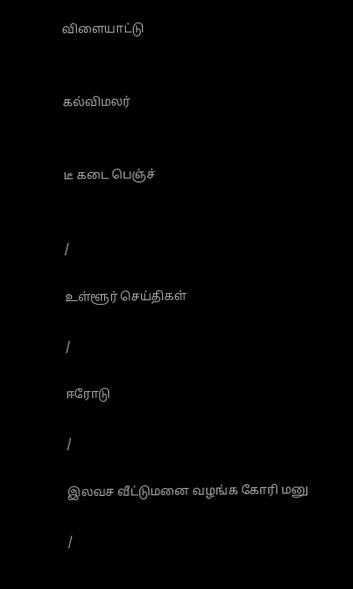விளையாட்டு


கல்விமலர்


டீ கடை பெஞ்ச்


/

உள்ளூர் செய்திகள்

/

ஈரோடு

/

இலவச வீட்டுமனை வழங்க கோரி மனு

/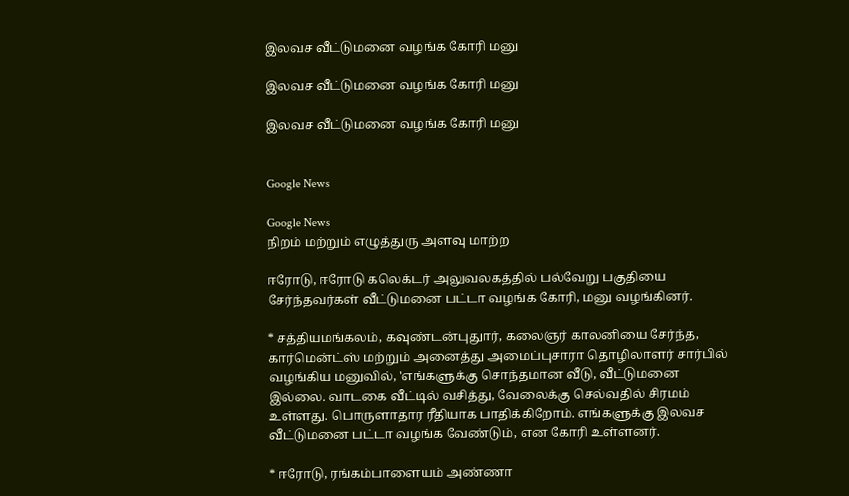இலவச வீட்டுமனை வழங்க கோரி மனு

இலவச வீட்டுமனை வழங்க கோரி மனு

இலவச வீட்டுமனை வழங்க கோரி மனு


Google News

Google News
நிறம் மற்றும் எழுத்துரு அளவு மாற்ற

ஈரோடு, ஈரோடு கலெக்டர் அலுவலகத்தில் பல்வேறு பகுதியை சேர்ந்தவர்கள் வீட்டுமனை பட்டா வழங்க கோரி, மனு வழங்கினர்.

* சத்தியமங்கலம், கவுண்டன்புதுார், கலைஞர் காலனியை சேர்ந்த, கார்மென்ட்ஸ் மற்றும் அனைத்து அமைப்புசாரா தொழிலாளர் சார்பில் வழங்கிய மனுவில், 'எங்களுக்கு சொந்தமான வீடு, வீட்டுமனை இல்லை. வாடகை வீட்டில் வசித்து, வேலைக்கு செல்வதில் சிரமம் உள்ளது. பொருளாதார ரீதியாக பாதிக்கிறோம். எங்களுக்கு இலவச வீட்டுமனை பட்டா வழங்க வேண்டும், என கோரி உள்ளனர்.

* ஈரோடு, ரங்கம்பாளையம் அண்ணா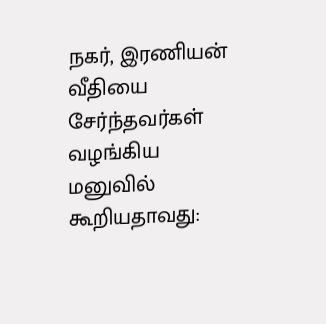நகர், இரணியன் வீதியை சேர்ந்தவர்கள் வழங்கிய மனுவில் கூறியதாவது: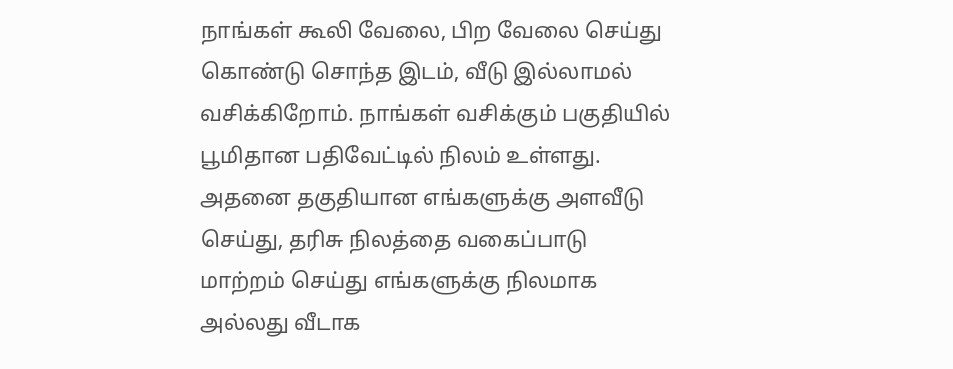நாங்கள் கூலி வேலை, பிற வேலை செய்து கொண்டு சொந்த இடம், வீடு இல்லாமல் வசிக்கிறோம். நாங்கள் வசிக்கும் பகுதியில் பூமிதான பதிவேட்டில் நிலம் உள்ளது. அதனை தகுதியான எங்களுக்கு அளவீடு செய்து, தரிசு நிலத்தை வகைப்பாடு மாற்றம் செய்து எங்களுக்கு நிலமாக அல்லது வீடாக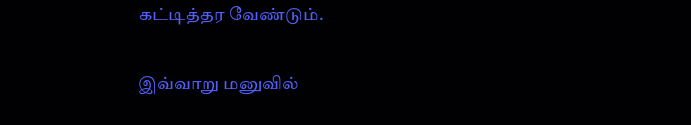கட்டித்தர வேண்டும்.

இவ்வாறு மனுவில்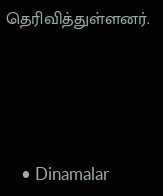தெரிவித்துள்ளனர்.




    • Dinamalar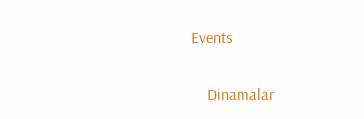Events


    Dinamalar